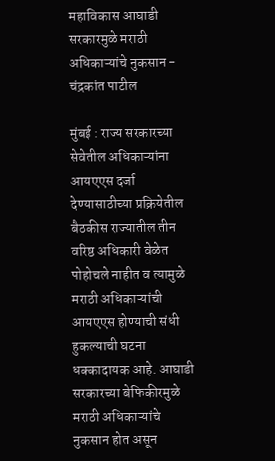महाविकास आघाडी सरकारमुळे मराठी अधिकाऱ्यांचे नुकसान - चंद्रकांत पाटील

मुंबई : राज्य सरकारच्या सेवेतील अधिकाऱ्यांना आयएएस दर्जा देण्यासाठीच्या प्रक्रियेतील बैठकीस राज्यातील तीन वरिष्ठ अधिकारी वेळेत पोहोचले नाहीत व त्यामुळे मराठी अधिकाऱ्यांची आयएएस होण्याची संधी हुकल्याची घटना धक्कादायक आहे. आघाडी सरकारच्या बेफिकीरमुळे मराठी अधिकाऱ्यांचे नुकसान होत असून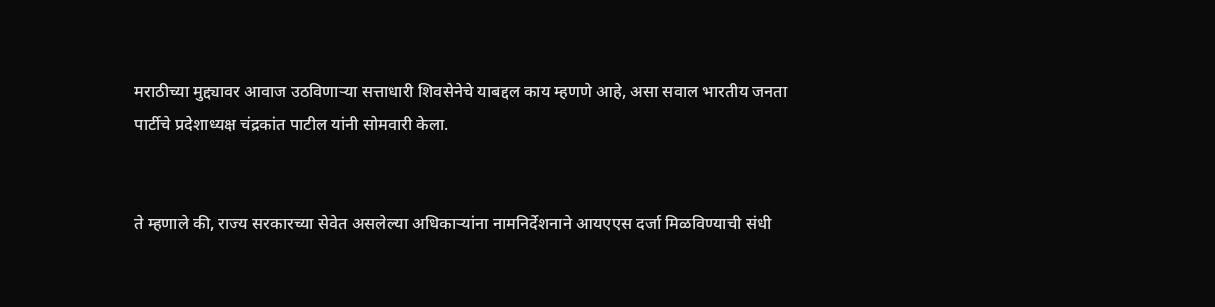मराठीच्या मुद्द्यावर आवाज उठविणाऱ्या सत्ताधारी शिवसेनेचे याबद्दल काय म्हणणे आहे, असा सवाल भारतीय जनता पार्टीचे प्रदेशाध्यक्ष चंद्रकांत पाटील यांनी सोमवारी केला.


ते म्हणाले की, राज्य सरकारच्या सेवेत असलेल्या अधिकाऱ्यांना नामनिर्देशनाने आयएएस दर्जा मिळविण्याची संधी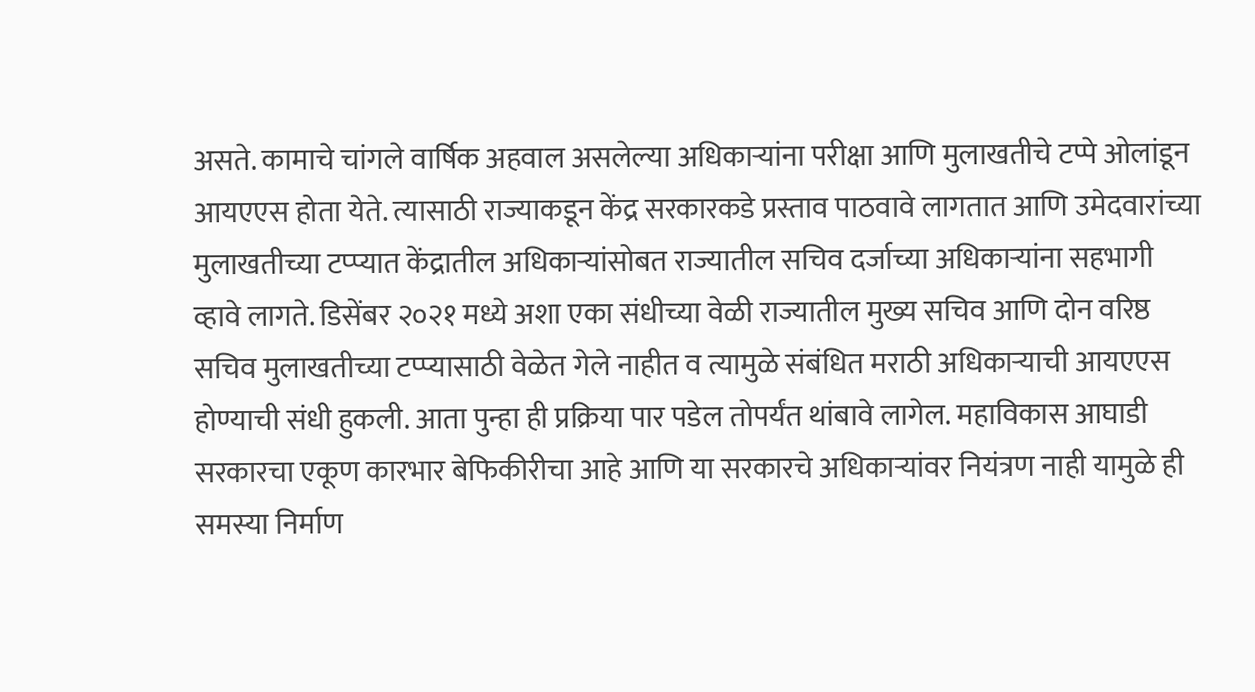असते. कामाचे चांगले वार्षिक अहवाल असलेल्या अधिकाऱ्यांना परीक्षा आणि मुलाखतीचे टप्पे ओलांडून आयएएस होता येते. त्यासाठी राज्याकडून केंद्र सरकारकडे प्रस्ताव पाठवावे लागतात आणि उमेदवारांच्या मुलाखतीच्या टप्प्यात केंद्रातील अधिकाऱ्यांसोबत राज्यातील सचिव दर्जाच्या अधिकाऱ्यांना सहभागी व्हावे लागते. डिसेंबर २०२१ मध्ये अशा एका संधीच्या वेळी राज्यातील मुख्य सचिव आणि दोन वरिष्ठ सचिव मुलाखतीच्या टप्प्यासाठी वेळेत गेले नाहीत व त्यामुळे संबंधित मराठी अधिकाऱ्याची आयएएस होण्याची संधी हुकली. आता पुन्हा ही प्रक्रिया पार पडेल तोपर्यंत थांबावे लागेल. महाविकास आघाडी सरकारचा एकूण कारभार बेफिकीरीचा आहे आणि या सरकारचे अधिकाऱ्यांवर नियंत्रण नाही यामुळे ही समस्या निर्माण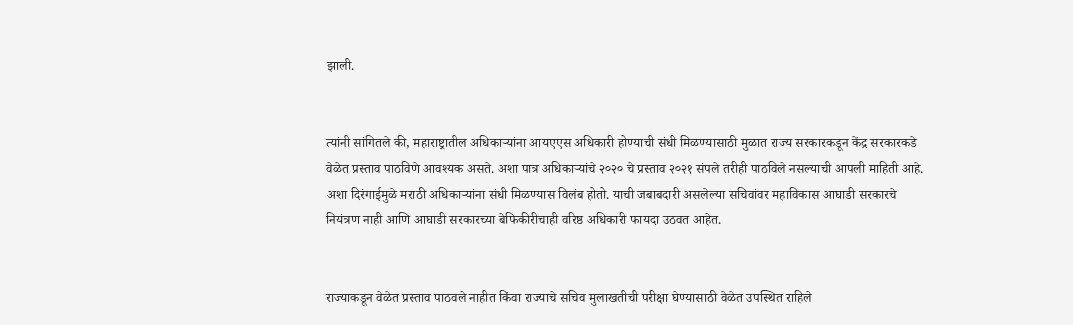झाली.


त्यांनी सांगितले की, महाराष्ट्रातील अधिकाऱ्यांना आयएएस अधिकारी होण्याची संधी मिळण्यासाठी मुळात राज्य सरकारकडून केंद्र सरकारकडे वेळेत प्रस्ताव पाठविणे आवश्यक असते. अशा पात्र अधिकाऱ्यांचे २०२० चे प्रस्ताव २०२१ संपले तरीही पाठविले नसल्याची आपली माहिती आहे. अशा दिरंगाईमुळे मराठी अधिकाऱ्यांना संधी मिळण्यास विलंब होतो. याची जबाबदारी असलेल्या सचिवांवर महाविकास आघाडी सरकारचे नियंत्रण नाही आणि आघाडी सरकारच्या बेफिकीरीचाही वरिष्ठ अधिकारी फायदा उठवत आहेत.


राज्याकडून वेळेत प्रस्ताव पाठवले नाहीत किंवा राज्याचे सचिव मुलाखतीची परीक्षा घेण्यासाठी वेळेत उपस्थित राहिले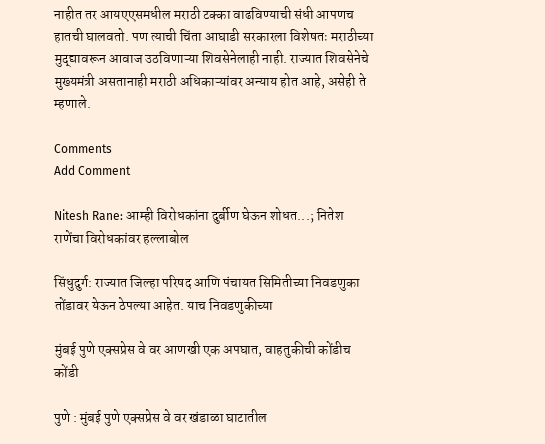नाहीत तर आयएएसमधील मराठी टक्का वाढविण्याची संधी आपणच हातची घालवतो. पण त्याची चिंता आघाडी सरकारला विशेषतः मराठीच्या मुद्द्यावरून आवाज उठविणाऱ्या शिवसेनेलाही नाही. राज्यात शिवसेनेचे मुख्यमंत्री असतानाही मराठी अधिकाऱ्यांवर अन्याय होत आहे, असेही ते म्हणाले.

Comments
Add Comment

Nitesh Rane: आम्ही विरोधकांना दुर्बीण घेऊन शोधत...; नितेश राणेंचा विरोधकांवर हल्लाबोल

सिंधुदुर्ग: राज्यात जिल्हा परिषद आणि पंचायत सिमितीच्या निवडणुका तोंडावर येऊन ठेपल्या आहेत. याच निवडणुकीच्या

मुंबई पुणे एक्सप्रेस वे वर आणखी एक अपघात, वाहतुकीची कोंडीच कोंडी

पुणे : मुंबई पुणे एक्सप्रेस वे वर खंडाळा घाटातील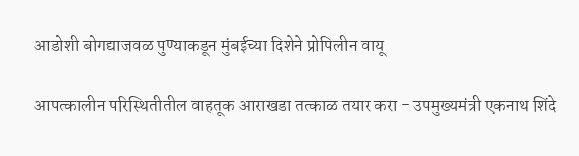आडोशी बोगद्याजवळ पुण्याकडून मुंबईच्या दिशेने प्रोपिलीन वायू

आपत्कालीन परिस्थितीतील वाहतूक आराखडा तत्काळ तयार करा - उपमुख्यमंत्री एकनाथ शिंदे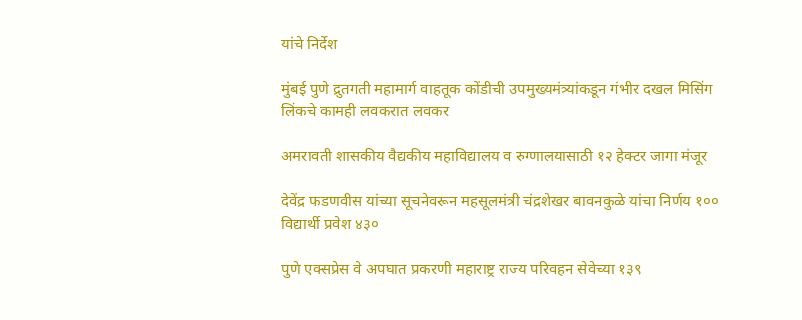यांचे निर्देश

मुंबई पुणे द्रुतगती महामार्ग वाहतूक कोंडीची उपमुख्यमंत्र्यांकडून गंभीर दखल मिसिंग लिंकचे कामही लवकरात लवकर

अमरावती शासकीय वैद्यकीय महाविद्यालय व रुग्णालयासाठी १२ हेक्टर जागा मंजूर

देवेंद्र फडणवीस यांच्या सूचनेवरून महसूलमंत्री चंद्रशेखर बावनकुळे यांचा निर्णय १०० विद्यार्थी प्रवेश ४३०

पुणे एक्सप्रेस वे अपघात प्रकरणी महाराष्ट्र राज्य परिवहन सेवेच्या १३९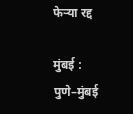फेऱ्या रद्द

मुंबई : पुणे–मुंबई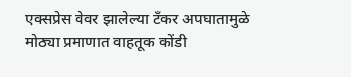एक्सप्रेस वेवर झालेल्या टँकर अपघातामुळे मोठ्या प्रमाणात वाहतूक कोंडी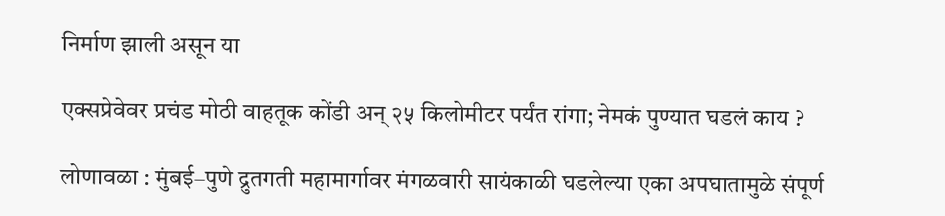निर्माण झाली असून या

एक्सप्रेवेवर प्रचंड मोठी वाहतूक कोंडी अन् २५ किलोमीटर पर्यंत रांगा; नेमकं पुण्यात घडलं काय ?

लोणावळा : मुंबई–पुणे द्रुतगती महामार्गावर मंगळवारी सायंकाळी घडलेल्या एका अपघातामुळे संपूर्ण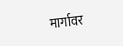मार्गावर